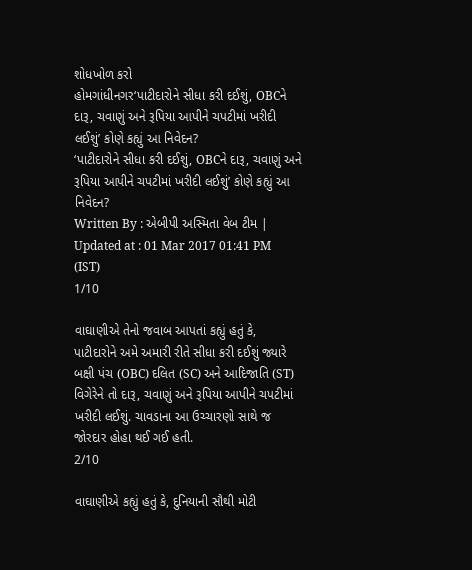શોધખોળ કરો
હોમગાંધીનગર‘પાટીદારોને સીધા કરી દઈશું, OBCને દારૂ, ચવાણું અને રૂપિયા આપીને ચપટીમાં ખરીદી લઈશું’ કોણે કહ્યું આ નિવેદન?
‘પાટીદારોને સીધા કરી દઈશું, OBCને દારૂ, ચવાણું અને રૂપિયા આપીને ચપટીમાં ખરીદી લઈશું’ કોણે કહ્યું આ નિવેદન?
Written By : એબીપી અસ્મિતા વેબ ટીમ | Updated at : 01 Mar 2017 01:41 PM (IST)
1/10

વાઘાણીએ તેનો જવાબ આપતાં કહ્યું હતું કે, પાટીદારોને અમે અમારી રીતે સીધા કરી દઈશું જ્યારે બક્ષી પંચ (OBC) દલિત (SC) અને આદિજાતિ (ST) વિગેરેને તો દારૂ, ચવાણું અને રૂપિયા આપીને ચપટીમાં ખરીદી લઈશું. ચાવડાના આ ઉચ્ચારણો સાથે જ જોરદાર હોહા થઈ ગઈ હતી.
2/10

વાઘાણીએ કહ્યું હતું કે, દુનિયાની સૌથી મોટી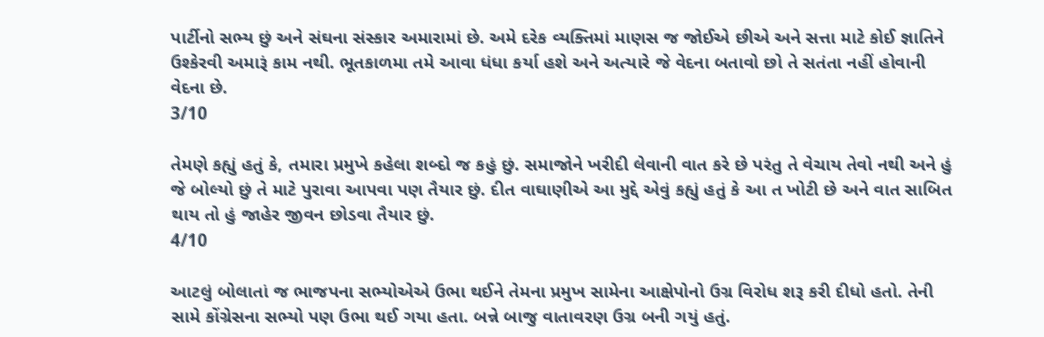પાર્ટીનો સભ્ય છું અને સંઘના સંસ્કાર અમારામાં છે. અમે દરેક વ્યક્તિમાં માણસ જ જોઈએ છીએ અને સત્તા માટે કોઈ જ્ઞાતિને ઉશ્કેરવી અમારૂં કામ નથી. ભૂતકાળમા તમે આવા ધંધા કર્યા હશે અને અત્યારે જે વેદના બતાવો છો તે સતંતા નહીં હોવાની વેદના છે.
3/10

તેમણે કહ્યું હતું કે, તમારા પ્રમુખે કહેલા શબ્દો જ કહું છું. સમાજોને ખરીદી લેવાની વાત કરે છે પરંતુ તે વેચાય તેવો નથી અને હું જે બોલ્યો છું તે માટે પુરાવા આપવા પણ તૈયાર છું. દીત વાઘાણીએ આ મુદ્દે એવું કહ્યું હતું કે આ ત ખોટી છે અને વાત સાબિત થાય તો હું જાહેર જીવન છોડવા તૈયાર છું.
4/10

આટલું બોલાતાં જ ભાજપના સભ્યોએએ ઉભા થઈને તેમના પ્રમુખ સામેના આક્ષેપોનો ઉગ્ર વિરોધ શરૂ કરી દીધો હતો. તેની સામે કોંગ્રેસના સભ્યો પણ ઉભા થઈ ગયા હતા. બન્ને બાજુ વાતાવરણ ઉગ્ર બની ગયું હતું.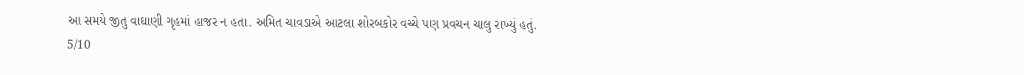આ સમયે જીતુ વાઘાણી ગૃહમાં હાજર ન હતા. અમિત ચાવડાએ આટલા શોરબકોર વચ્ચે પણ પ્રવચન ચાલુ રાખ્યું હતું.
5/10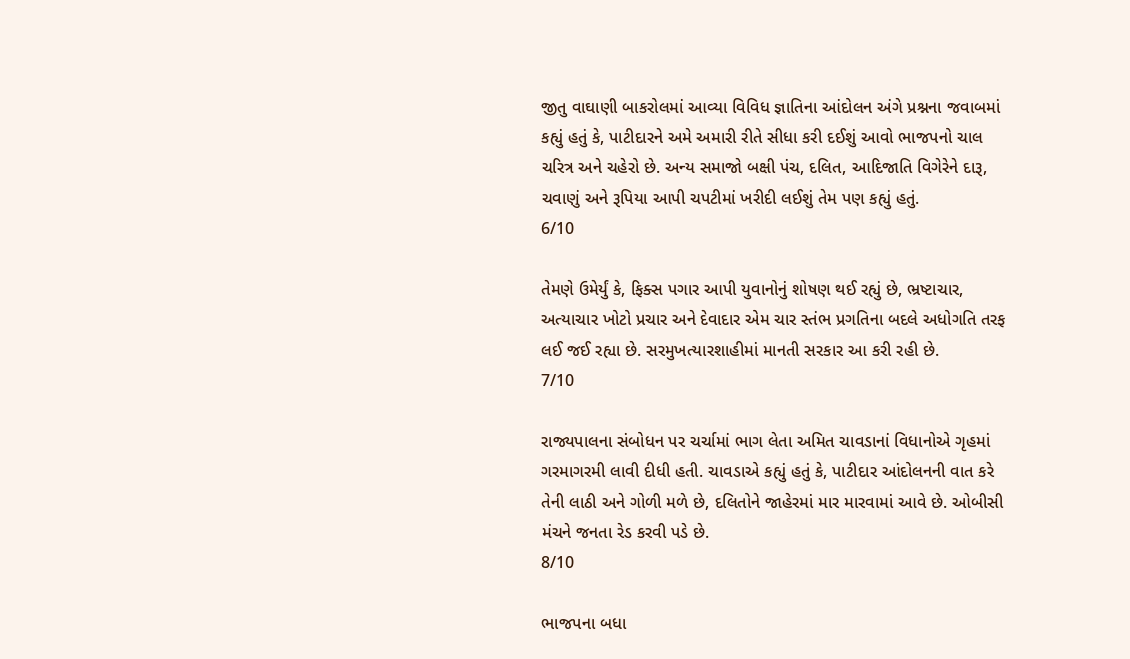જીતુ વાઘાણી બાકરોલમાં આવ્યા વિવિધ જ્ઞાતિના આંદોલન અંગે પ્રશ્નના જવાબમાં કહ્યું હતું કે, પાટીદારને અમે અમારી રીતે સીધા કરી દઈશું આવો ભાજપનો ચાલ ચરિત્ર અને ચહેરો છે. અન્ય સમાજો બક્ષી પંચ, દલિત, આદિજાતિ વિગેરેને દારૂ, ચવાણું અને રૂપિયા આપી ચપટીમાં ખરીદી લઈશું તેમ પણ કહ્યું હતું.
6/10

તેમણે ઉમેર્યું કે, ફિક્સ પગાર આપી યુવાનોનું શોષણ થઈ રહ્યું છે, ભ્રષ્ટાચાર, અત્યાચાર ખોટો પ્રચાર અને દેવાદાર એમ ચાર સ્તંભ પ્રગતિના બદલે અધોગતિ તરફ લઈ જઈ રહ્યા છે. સરમુખત્યારશાહીમાં માનતી સરકાર આ કરી રહી છે.
7/10

રાજ્યપાલના સંબોધન પર ચર્ચામાં ભાગ લેતા અમિત ચાવડાનાં વિધાનોએ ગૃહમાં ગરમાગરમી લાવી દીધી હતી. ચાવડાએ કહ્યું હતું કે, પાટીદાર આંદોલનની વાત કરે તેની લાઠી અને ગોળી મળે છે, દલિતોને જાહેરમાં માર મારવામાં આવે છે. ઓબીસી મંચને જનતા રેડ કરવી પડે છે.
8/10

ભાજપના બધા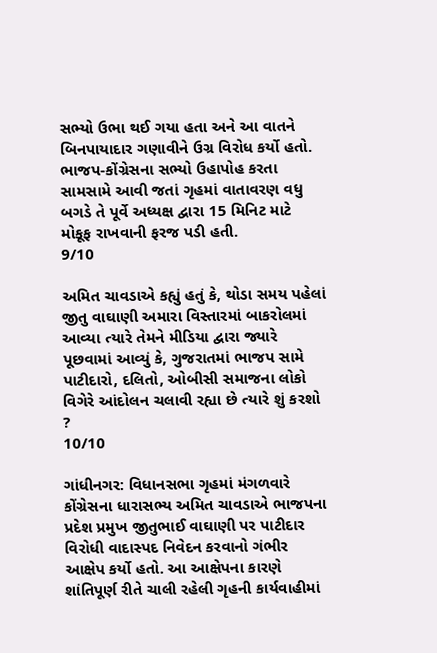સભ્યો ઉભા થઈ ગયા હતા અને આ વાતને બિનપાયાદાર ગણાવીને ઉગ્ર વિરોધ કર્યો હતો. ભાજપ-કોંગ્રેસના સભ્યો ઉહાપોહ કરતા સામસામે આવી જતાં ગૃહમાં વાતાવરણ વધુ બગડે તે પૂર્વે અધ્યક્ષ દ્વારા 15 મિનિટ માટે મોકૂફ રાખવાની ફરજ પડી હતી.
9/10

અમિત ચાવડાએ કહ્યું હતું કે, થોડા સમય પહેલાં જીતુ વાઘાણી અમારા વિસ્તારમાં બાકરોલમાં આવ્યા ત્યારે તેમને મીડિયા દ્વારા જ્યારે પૂછવામાં આવ્યું કે, ગુજરાતમાં ભાજપ સામે પાટીદારો, દલિતો, ઓબીસી સમાજના લોકો વિગેરે આંદોલન ચલાવી રહ્યા છે ત્યારે શું કરશો ?
10/10

ગાંધીનગર: વિધાનસભા ગૃહમાં મંગળવારે કોંગ્રેસના ધારાસભ્ય અમિત ચાવડાએ ભાજપના પ્રદેશ પ્રમુખ જીતુભાઈ વાઘાણી પર પાટીદાર વિરોધી વાદાસ્પદ નિવેદન કરવાનો ગંભીર આક્ષેપ કર્યો હતો. આ આક્ષેપના કારણે શાંતિપૂર્ણ રીતે ચાલી રહેલી ગૃહની કાર્યવાહીમાં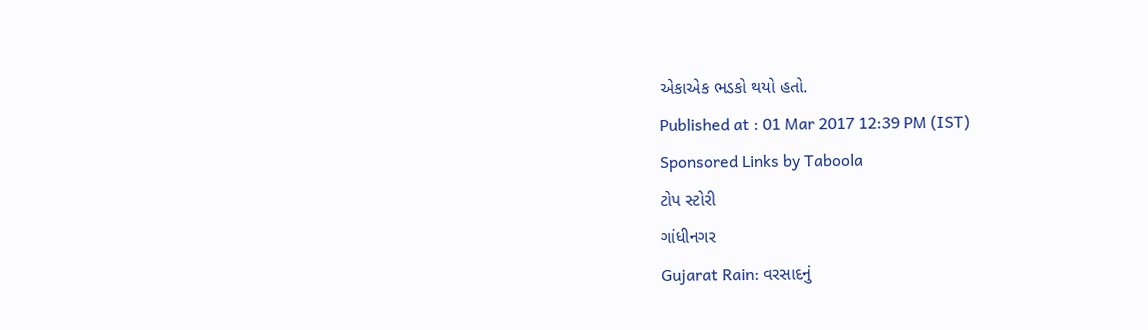એકાએક ભડકો થયો હતો.
Published at : 01 Mar 2017 12:39 PM (IST)
Sponsored Links by Taboola
ટોપ સ્ટોરી
ગાંધીનગર
Gujarat Rain: વરસાદનું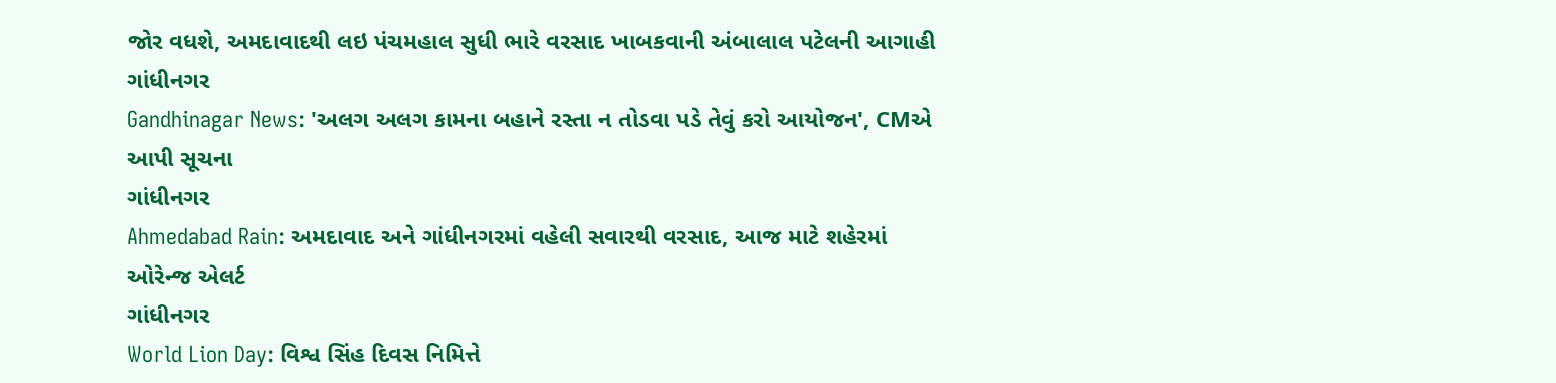જોર વધશે, અમદાવાદથી લઇ પંચમહાલ સુધી ભારે વરસાદ ખાબકવાની અંબાલાલ પટેલની આગાહી
ગાંધીનગર
Gandhinagar News: 'અલગ અલગ કામના બહાને રસ્તા ન તોડવા પડે તેવું કરો આયોજન', CMએ આપી સૂચના
ગાંધીનગર
Ahmedabad Rain: અમદાવાદ અને ગાંધીનગરમાં વહેલી સવારથી વરસાદ, આજ માટે શહેરમાં ઓરેન્જ એલર્ટ
ગાંધીનગર
World Lion Day: વિશ્વ સિંહ દિવસ નિમિત્તે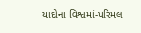યાદોના વિશ્વમાં-પરિમલ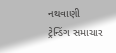નથવાણી
ટ્રેન્ડિંગ સમાચાર